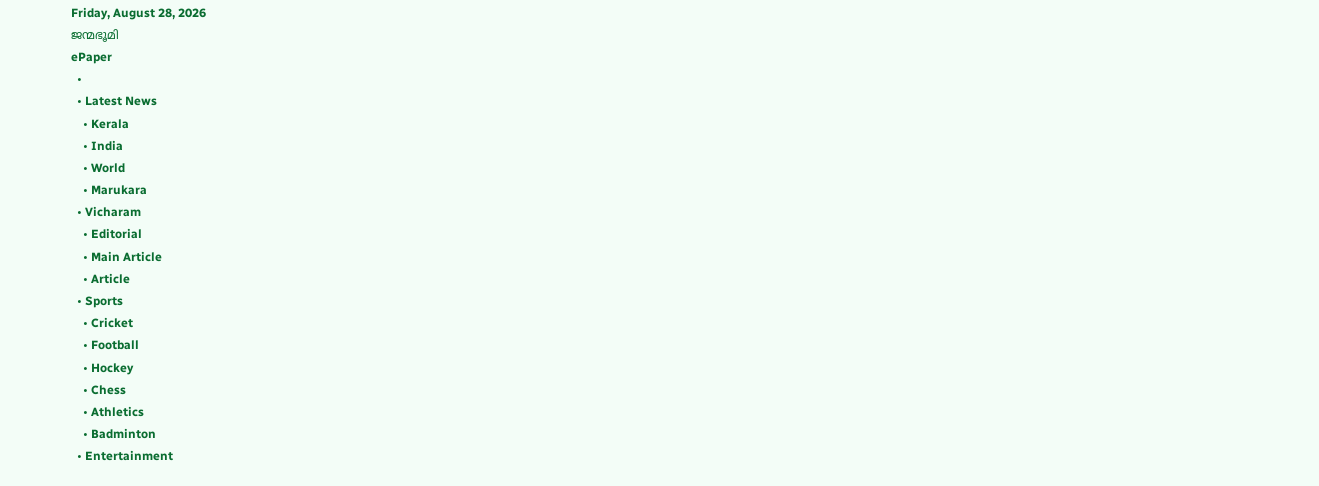Friday, August 28, 2026
ജന്മഭൂമി
ePaper
  •
  • Latest News
    • Kerala
    • India
    • World
    • Marukara
  • Vicharam
    • Editorial
    • Main Article
    • Article
  • Sports
    • Cricket
    • Football
    • Hockey
    • Chess
    • Athletics
    • Badminton
  • Entertainment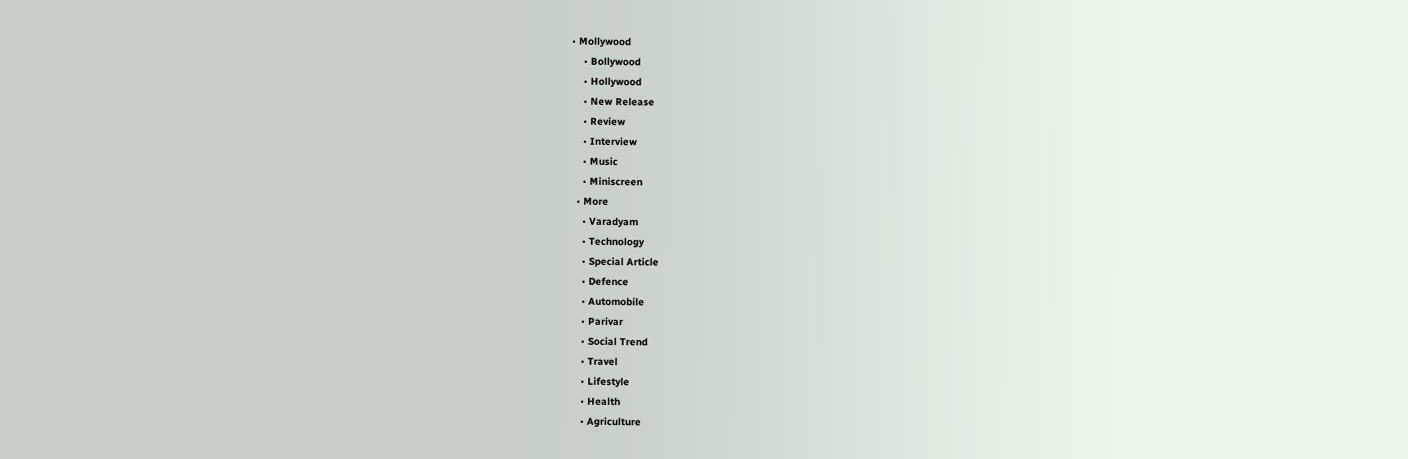• Mollywood
    • Bollywood
    • Hollywood
    • New Release
    • Review
    • Interview
    • Music
    • Miniscreen
  • More
    • Varadyam
    • Technology
    • Special Article
    • Defence
    • Automobile
    • Parivar
    • Social Trend
    • Travel
    • Lifestyle
    • Health
    • Agriculture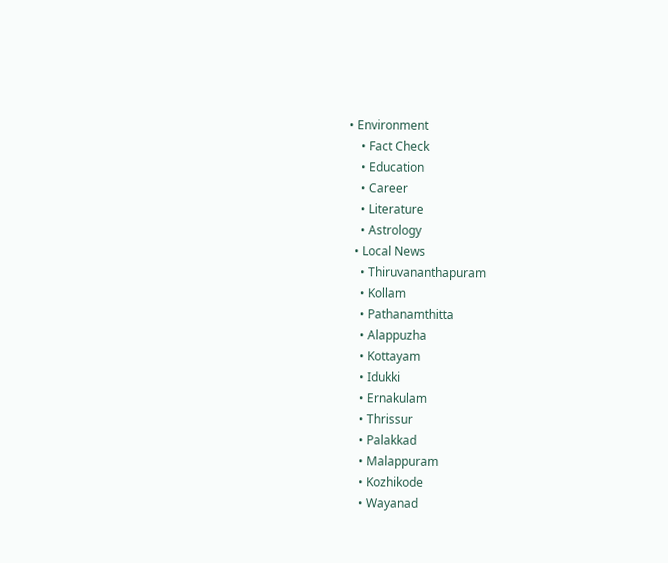• Environment
    • Fact Check
    • Education
    • Career
    • Literature
    • Astrology
  • Local News
    • Thiruvananthapuram
    • Kollam
    • Pathanamthitta
    • Alappuzha
    • Kottayam
    • Idukki
    • Ernakulam
    • Thrissur
    • Palakkad
    • Malappuram
    • Kozhikode
    • Wayanad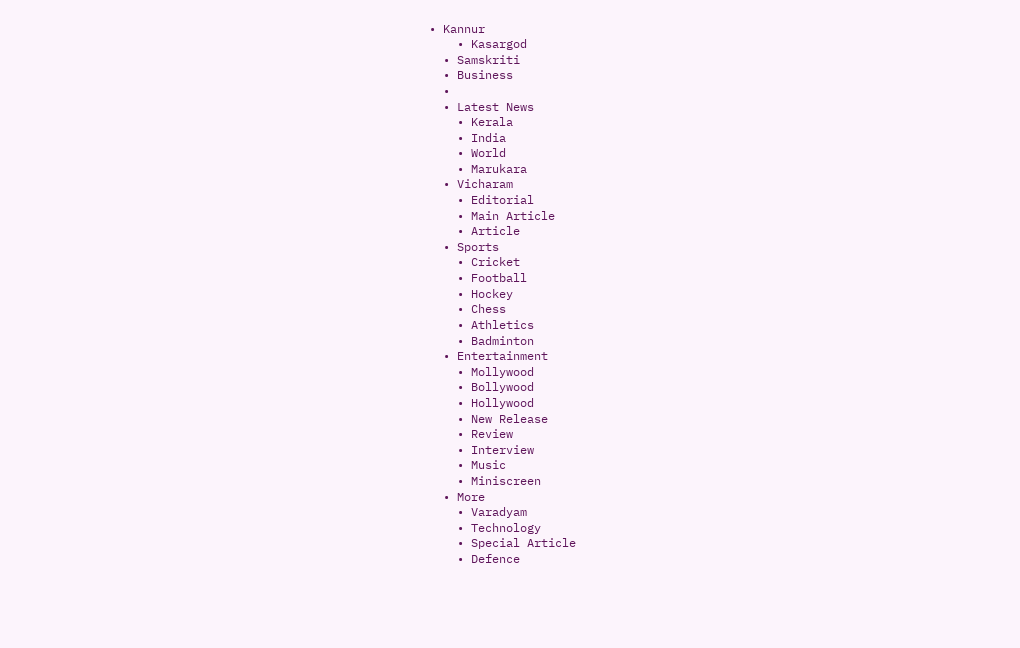• Kannur
    • Kasargod
  • Samskriti
  • Business
  •
  • Latest News
    • Kerala
    • India
    • World
    • Marukara
  • Vicharam
    • Editorial
    • Main Article
    • Article
  • Sports
    • Cricket
    • Football
    • Hockey
    • Chess
    • Athletics
    • Badminton
  • Entertainment
    • Mollywood
    • Bollywood
    • Hollywood
    • New Release
    • Review
    • Interview
    • Music
    • Miniscreen
  • More
    • Varadyam
    • Technology
    • Special Article
    • Defence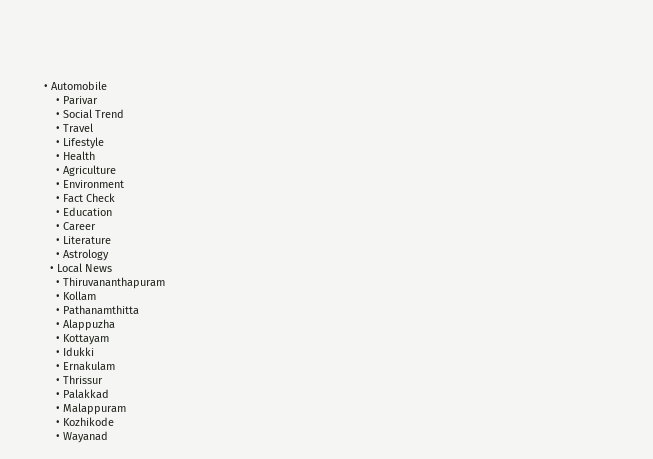• Automobile
    • Parivar
    • Social Trend
    • Travel
    • Lifestyle
    • Health
    • Agriculture
    • Environment
    • Fact Check
    • Education
    • Career
    • Literature
    • Astrology
  • Local News
    • Thiruvananthapuram
    • Kollam
    • Pathanamthitta
    • Alappuzha
    • Kottayam
    • Idukki
    • Ernakulam
    • Thrissur
    • Palakkad
    • Malappuram
    • Kozhikode
    • Wayanad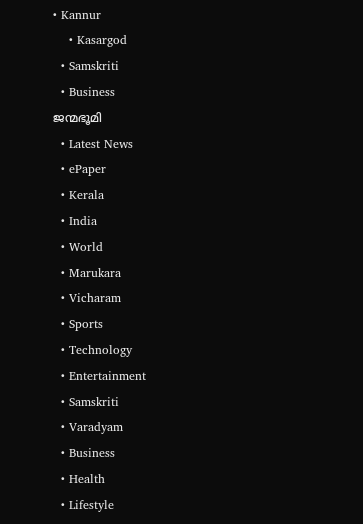• Kannur
    • Kasargod
  • Samskriti
  • Business
ജന്മഭൂമി
  • Latest News
  • ePaper
  • Kerala
  • India
  • World
  • Marukara
  • Vicharam
  • Sports
  • Technology
  • Entertainment
  • Samskriti
  • Varadyam
  • Business
  • Health
  • Lifestyle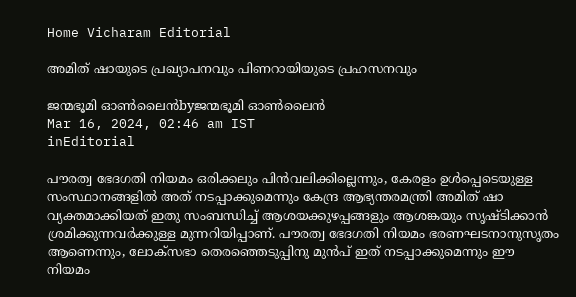Home Vicharam Editorial

അമിത് ഷായുടെ പ്രഖ്യാപനവും പിണറായിയുടെ പ്രഹസനവും

ജന്മഭൂമി ഓണ്‍ലൈന്‍byജന്മഭൂമി ഓണ്‍ലൈന്‍
Mar 16, 2024, 02:46 am IST
inEditorial

പൗരത്വ ഭേദഗതി നിയമം ഒരിക്കലും പിന്‍വലിക്കില്ലെന്നും, കേരളം ഉള്‍പ്പെടെയുള്ള സംസ്ഥാനങ്ങളില്‍ അത് നടപ്പാക്കുമെന്നും കേന്ദ്ര ആഭ്യന്തരമന്ത്രി അമിത് ഷാ വ്യക്തമാക്കിയത് ഇതു സംബന്ധിച്ച് ആശയക്കുഴപ്പങ്ങളും ആശങ്കയും സൃഷ്ടിക്കാന്‍ ശ്രമിക്കുന്നവര്‍ക്കുള്ള മുന്നറിയിപ്പാണ്. പൗരത്വ ഭേദഗതി നിയമം ഭരണഘടനാനുസൃതം ആണെന്നും, ലോക്‌സഭാ തെരഞ്ഞെടുപ്പിനു മുന്‍പ് ഇത് നടപ്പാക്കുമെന്നും ഈ നിയമം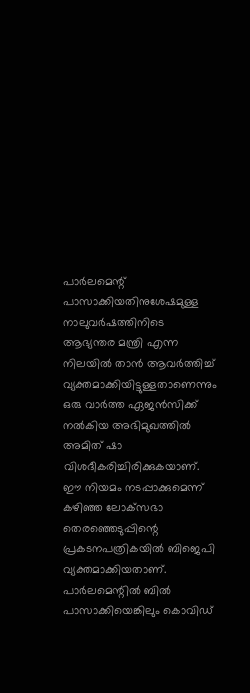പാര്‍ലമെന്റ് പാസാക്കിയതിനുശേഷമുള്ള നാലുവര്‍ഷത്തിനിടെ ആഭ്യന്തര മന്ത്രി എന്ന നിലയില്‍ താന്‍ ആവര്‍ത്തിച്ച് വ്യക്തമാക്കിയിട്ടുള്ളതാണെന്നും ഒരു വാര്‍ത്ത ഏജന്‍സിക്ക് നല്‍കിയ അഭിമുഖത്തില്‍ അമിത് ഷാ വിശദീകരിച്ചിരിക്കുകയാണ്. ഈ നിയമം നടപ്പാക്കുമെന്ന് കഴിഞ്ഞ ലോക്‌സഭാ തെരഞ്ഞെടുപ്പിന്റെ പ്രകടനപത്രികയില്‍ ബിജെപി വ്യക്തമാക്കിയതാണ്. പാര്‍ലമെന്റില്‍ ബില്‍ പാസാക്കിയെങ്കിലും കൊവിഡ്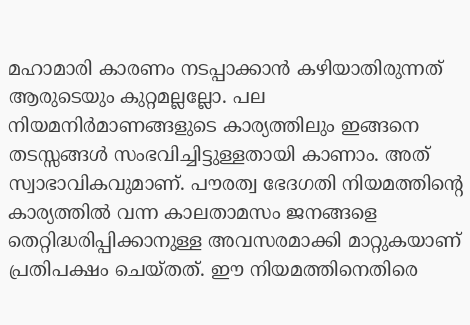മഹാമാരി കാരണം നടപ്പാക്കാന്‍ കഴിയാതിരുന്നത് ആരുടെയും കുറ്റമല്ലല്ലോ. പല നിയമനിര്‍മാണങ്ങളുടെ കാര്യത്തിലും ഇങ്ങനെ തടസ്സങ്ങള്‍ സംഭവിച്ചിട്ടുള്ളതായി കാണാം. അത് സ്വാഭാവികവുമാണ്. പൗരത്വ ഭേദഗതി നിയമത്തിന്റെ കാര്യത്തില്‍ വന്ന കാലതാമസം ജനങ്ങളെ തെറ്റിദ്ധരിപ്പിക്കാനുള്ള അവസരമാക്കി മാറ്റുകയാണ് പ്രതിപക്ഷം ചെയ്തത്. ഈ നിയമത്തിനെതിരെ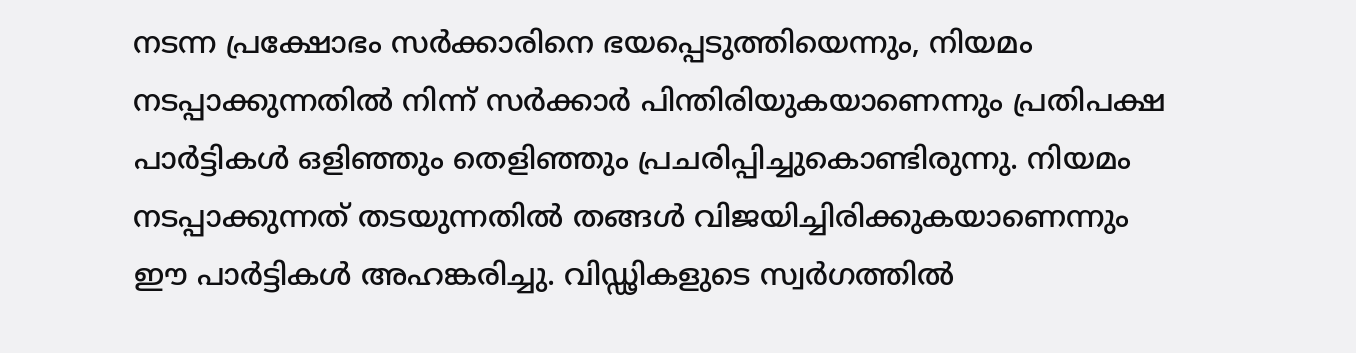നടന്ന പ്രക്ഷോഭം സര്‍ക്കാരിനെ ഭയപ്പെടുത്തിയെന്നും, നിയമം നടപ്പാക്കുന്നതില്‍ നിന്ന് സര്‍ക്കാര്‍ പിന്തിരിയുകയാണെന്നും പ്രതിപക്ഷ പാര്‍ട്ടികള്‍ ഒളിഞ്ഞും തെളിഞ്ഞും പ്രചരിപ്പിച്ചുകൊണ്ടിരുന്നു. നിയമം നടപ്പാക്കുന്നത് തടയുന്നതില്‍ തങ്ങള്‍ വിജയിച്ചിരിക്കുകയാണെന്നും ഈ പാര്‍ട്ടികള്‍ അഹങ്കരിച്ചു. വിഡ്ഢികളുടെ സ്വര്‍ഗത്തില്‍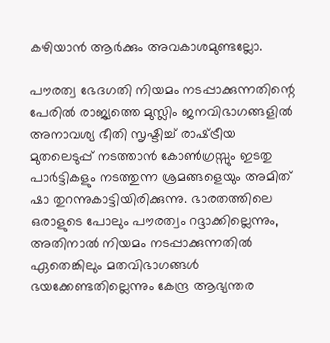കഴിയാന്‍ ആര്‍ക്കും അവകാശമുണ്ടല്ലോ.

പൗരത്വ ഭേദഗതി നിയമം നടപ്പാക്കുന്നതിന്റെ പേരില്‍ രാജ്യത്തെ മുസ്ലിം ജനവിഭാഗങ്ങളില്‍ അനാവശ്യ ഭീതി സൃഷ്ടിച്ച് രാഷ്‌ട്രീയ മുതലെടുപ്പ് നടത്താന്‍ കോണ്‍ഗ്രസ്സും ഇടതു പാര്‍ട്ടികളും നടത്തുന്ന ശ്രമങ്ങളെയും അമിത് ഷാ തുറന്നുകാട്ടിയിരിക്കുന്നു. ഭാരതത്തിലെ ഒരാളുടെ പോലും പൗരത്വം റദ്ദാക്കില്ലെന്നും, അതിനാല്‍ നിയമം നടപ്പാക്കുന്നതില്‍ ഏതെങ്കിലും മതവിഭാഗങ്ങള്‍ ഭയക്കേണ്ടതില്ലെന്നും കേന്ദ്ര ആഭ്യന്തര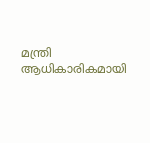മന്ത്രി ആധികാരികമായി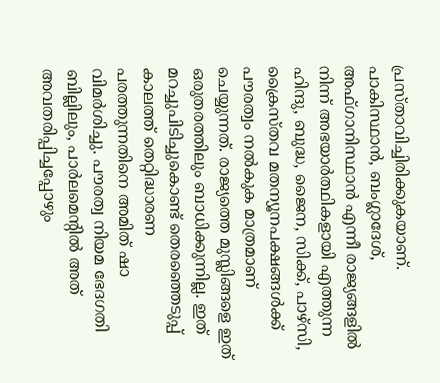പ്രസ്താവിച്ചിരിക്കുകയാണ്. പാകിസ്ഥാന്‍, ബംഗ്ലാദേശ്, അഫ്ഗാനിസ്ഥാന്‍ എന്നീ രാജ്യങ്ങളില്‍ നിന്ന് അഭയാര്‍ത്ഥികളായി എത്തുന്ന ഹിന്ദു, ബുദ്ധ, ജൈന, സിക്ക്, പാഴ്‌സി, ക്രൈസ്തവ മതന്യൂനപക്ഷങ്ങള്‍ക്ക് പൗരത്വം നല്‍കുക മാത്രമാണ് ചെയ്യുന്നത്. രാജ്യത്തെ മുസ്ലിങ്ങളെ ഇത് ഒരുതരത്തിലും ബാധിക്കുന്നില്ല. ഇത് മറച്ചുപിടിച്ചുകൊണ്ട് തെരഞ്ഞെടുപ്പ് കാലത്ത് തെറ്റിദ്ധാരണ പരത്തുന്നതിനെ അമിത് ഷാ വിമര്‍ശിച്ചു. പൗരത്വ നിയമ ഭേദഗതി ബില്ലിലും, പാര്‍ലമെന്റില്‍ അത് അവതരിപ്പിച്ചപ്പോഴും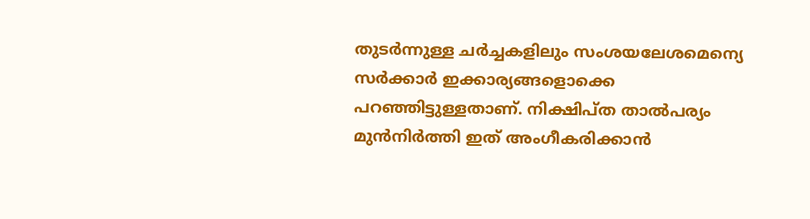തുടര്‍ന്നുള്ള ചര്‍ച്ചകളിലും സംശയലേശമെന്യെ സര്‍ക്കാര്‍ ഇക്കാര്യങ്ങളൊക്കെ പറഞ്ഞിട്ടുള്ളതാണ്. നിക്ഷിപ്ത താല്‍പര്യം മുന്‍നിര്‍ത്തി ഇത് അംഗീകരിക്കാന്‍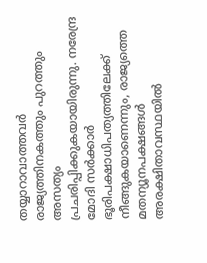തയ്യാറാവാത്തവര്‍ രാജ്യത്തിനകത്തും പുറത്തും അസത്യം പ്രചരിപ്പിക്കുകയായിരുന്നു. നരേന്ദ്ര മോദി സര്‍ക്കാര്‍ ഭൂരിപക്ഷാധിപത്യത്തിലേക്ക് നീങ്ങുകയാണെന്നും, രാജ്യത്തെ മതന്യൂനപക്ഷങ്ങള്‍ അരക്ഷിതാവസ്ഥയില്‍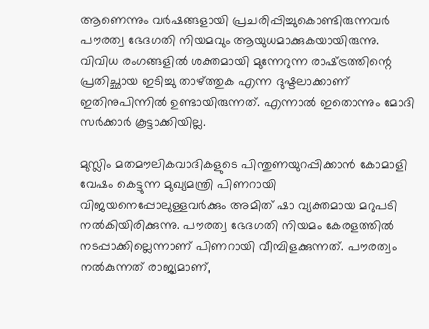ആണെന്നും വര്‍ഷങ്ങളായി പ്രചരിപ്പിച്ചുകൊണ്ടിരുന്നവര്‍ പൗരത്വ ഭേദഗതി നിയമവും ആയുധമാക്കുകയായിരുന്നു. വിവിധ രംഗങ്ങളില്‍ ശക്തമായി മുന്നേറുന്ന രാഷ്‌ട്രത്തിന്റെ പ്രതിച്ഛായ ഇടിച്ചു താഴ്‌ത്തുക എന്ന ദുഷ്ടലാക്കാണ് ഇതിനുപിന്നില്‍ ഉണ്ടായിരുന്നത്. എന്നാല്‍ ഇതൊന്നും മോദി സര്‍ക്കാര്‍ കൂട്ടാക്കിയില്ല.

മുസ്ലിം മതമൗലികവാദികളുടെ പിന്തുണയുറപ്പിക്കാന്‍ കോമാളി വേഷം കെട്ടുന്ന മുഖ്യമന്ത്രി പിണറായി വിജയനെപ്പോലുള്ളവര്‍ക്കും അമിത് ഷാ വ്യക്തമായ മറുപടി നല്‍കിയിരിക്കുന്നു. പൗരത്വ ഭേദഗതി നിയമം കേരളത്തില്‍ നടപ്പാക്കില്ലെന്നാണ് പിണറായി വീമ്പിളക്കുന്നത്. പൗരത്വം നല്‍കുന്നത് രാജ്യമാണ്,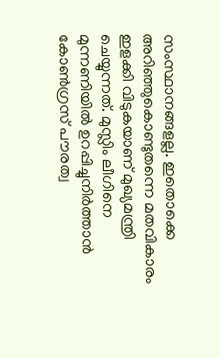സംസ്ഥാനങ്ങളല്ല. ഇതൊക്കെ അറിഞ്ഞുകൊണ്ടുതന്നെ മതവികാരം ഇളക്കി വിടുകയാണ് മുഖ്യമന്ത്രി ചെയ്യുന്നത്. മുസ്ലിം ലീഗിനെ മുന്നണിയില്‍ ഉറപ്പിച്ചുനിര്‍ത്താന്‍ കോണ്‍ഗ്രസ് പൗരത്വ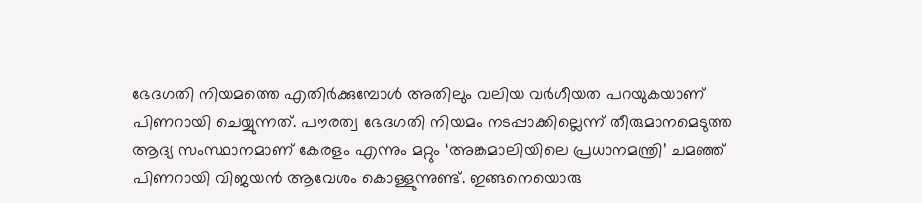ഭേദഗതി നിയമത്തെ എതിര്‍ക്കുമ്പോള്‍ അതിലും വലിയ വര്‍ഗീയത പറയുകയാണ് പിണറായി ചെയ്യുന്നത്. പൗരത്വ ഭേദഗതി നിയമം നടപ്പാക്കില്ലെന്ന് തീരുമാനമെടുത്ത ആദ്യ സംസ്ഥാനമാണ് കേരളം എന്നും മറ്റും ‘അങ്കമാലിയിലെ പ്രധാനമന്ത്രി’ ചമഞ്ഞ് പിണറായി വിജയന്‍ ആവേശം കൊള്ളുന്നുണ്ട്. ഇങ്ങനെയൊരു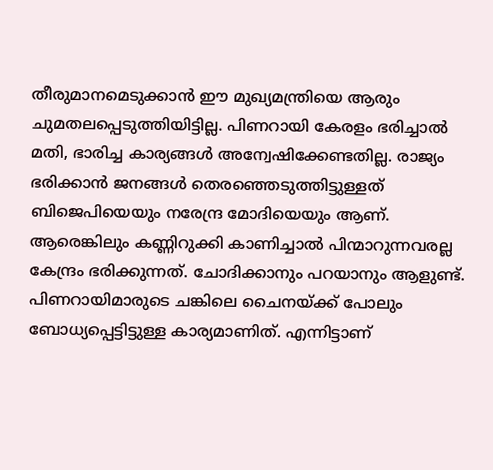തീരുമാനമെടുക്കാന്‍ ഈ മുഖ്യമന്ത്രിയെ ആരും ചുമതലപ്പെടുത്തിയിട്ടില്ല. പിണറായി കേരളം ഭരിച്ചാല്‍ മതി, ഭാരിച്ച കാര്യങ്ങള്‍ അന്വേഷിക്കേണ്ടതില്ല. രാജ്യം ഭരിക്കാന്‍ ജനങ്ങള്‍ തെരഞ്ഞെടുത്തിട്ടുള്ളത് ബിജെപിയെയും നരേന്ദ്ര മോദിയെയും ആണ്. ആരെങ്കിലും കണ്ണിറുക്കി കാണിച്ചാല്‍ പിന്മാറുന്നവരല്ല കേന്ദ്രം ഭരിക്കുന്നത്. ചോദിക്കാനും പറയാനും ആളുണ്ട്. പിണറായിമാരുടെ ചങ്കിലെ ചൈനയ്‌ക്ക് പോലും ബോധ്യപ്പെട്ടിട്ടുള്ള കാര്യമാണിത്. എന്നിട്ടാണ്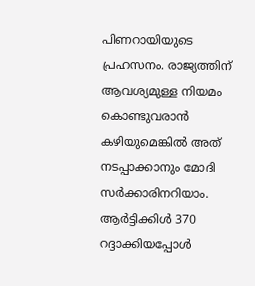പിണറായിയുടെ പ്രഹസനം. രാജ്യത്തിന് ആവശ്യമുള്ള നിയമം കൊണ്ടുവരാന്‍ കഴിയുമെങ്കില്‍ അത് നടപ്പാക്കാനും മോദി സര്‍ക്കാരിനറിയാം. ആര്‍ട്ടിക്കിള്‍ 370 റദ്ദാക്കിയപ്പോള്‍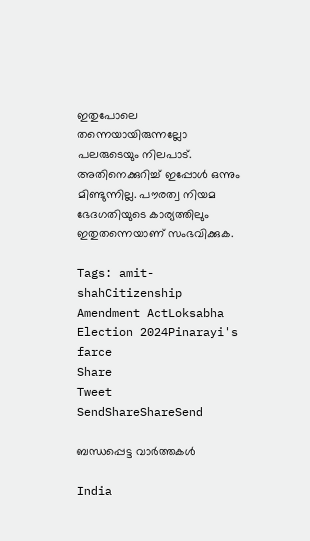ഇതുപോലെ തന്നെയായിരുന്നല്ലോ പലരുടെയും നിലപാട്. അതിനെക്കുറിച്ച് ഇപ്പോള്‍ ഒന്നും മിണ്ടുന്നില്ല. പൗരത്വ നിയമ ഭേദഗതിയുടെ കാര്യത്തിലും ഇതുതന്നെയാണ് സംഭവിക്കുക.

Tags: amit-shahCitizenship Amendment ActLoksabha Election 2024Pinarayi's farce
Share
Tweet
SendShareShareSend

ബന്ധപ്പെട്ട വാര്‍ത്തകള്‍

India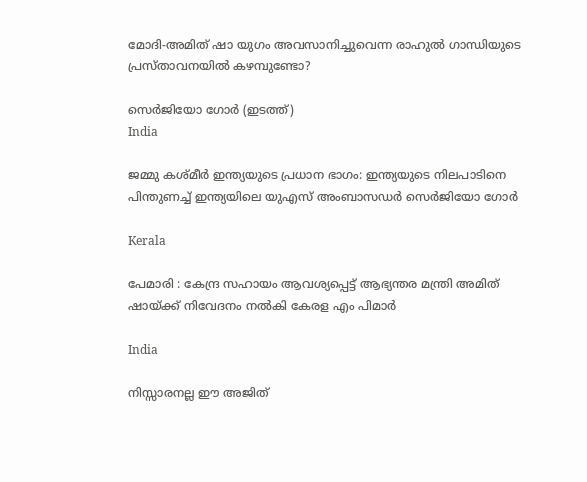മോദി-അമിത് ഷാ യുഗം അവസാനിച്ചുവെന്ന രാഹുല്‍ ഗാന്ധിയുടെ പ്രസ്താവനയില്‍ കഴമ്പുണ്ടോ?

സെര്‍ജിയോ ഗോര്‍ (ഇടത്ത്)
India

ജമ്മു കശ്മീർ ഇന്ത്യയുടെ പ്രധാന ഭാഗം: ഇന്ത്യയുടെ നിലപാടിനെ പിന്തുണച്ച് ഇന്ത്യയിലെ യുഎസ് അംബാസഡര്‍ സെർജിയോ ഗോര്‍

Kerala

പേമാരി : കേന്ദ്ര സഹായം ആവശ്യപ്പെട്ട് ആഭ്യന്തര മന്ത്രി അമിത് ഷായ്‌ക്ക് നിവേദനം നല്‍കി കേരള എം പിമാര്‍

India

നിസ്സാരനല്ല ഈ അജിത്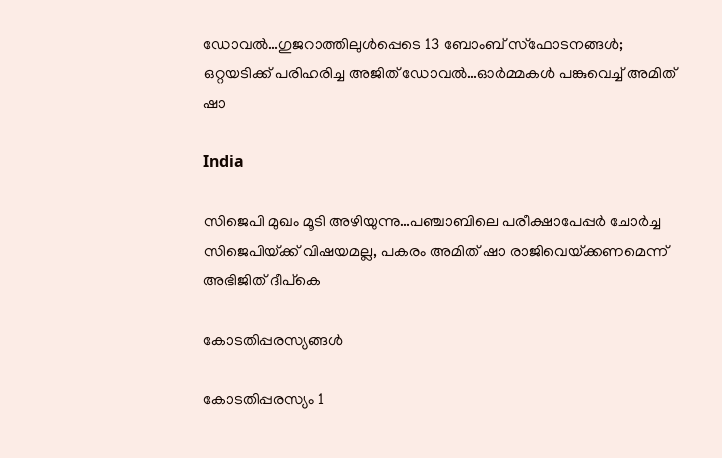ഡോവല്‍…ഗുജറാത്തിലുള്‍പ്പെടെ 13 ബോംബ് സ്ഫോടനങ്ങള്‍; ഒറ്റയടിക്ക് പരിഹരിച്ച അജിത് ഡോവല്‍…ഓര്‍മ്മകള്‍ പങ്കുവെച്ച് അമിത് ഷാ

India

സിജെപി മുഖം മൂടി അഴിയുന്നു…പഞ്ചാബിലെ പരീക്ഷാപേപ്പര്‍ ചോര്‍ച്ച സിജെപിയ്‌ക്ക് വിഷയമല്ല, പകരം അമിത് ഷാ രാജിവെയ്‌ക്കണമെന്ന് അഭിജിത് ദീപ്കെ

കോടതിപ്പരസ്യങ്ങള്‍

കോടതിപ്പരസ്യം 1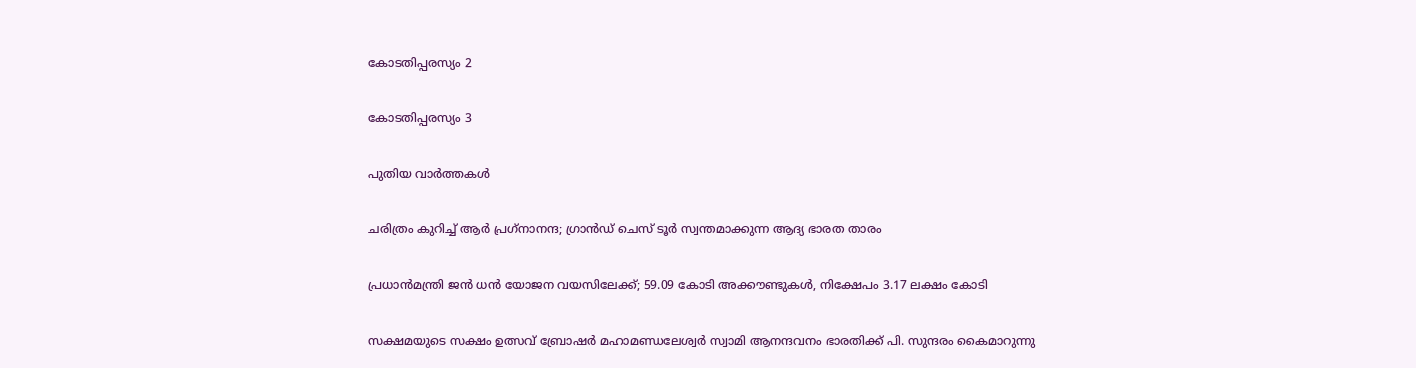കോടതിപ്പരസ്യം 2

കോടതിപ്പരസ്യം 3

പുതിയ വാര്‍ത്തകള്‍

ചരിത്രം കുറിച്ച് ആര്‍ പ്രഗ്‌നാനന്ദ; ഗ്രാന്‍ഡ് ചെസ് ടൂര്‍ സ്വന്തമാക്കുന്ന ആദ്യ ഭാരത താരം

പ്രധാന്‍മന്ത്രി ജന്‍ ധന്‍ യോജന വയസിലേക്ക്; 59.09 കോടി അക്കൗണ്ടുകള്‍, നിക്ഷേപം 3.17 ലക്ഷം കോടി

സക്ഷമയുടെ സക്ഷം ഉത്സവ് ബ്രോഷര്‍ മഹാമണ്ഡലേശ്വര്‍ സ്വാമി ആനന്ദവനം ഭാരതിക്ക് പി. സുന്ദരം കൈമാറുന്നു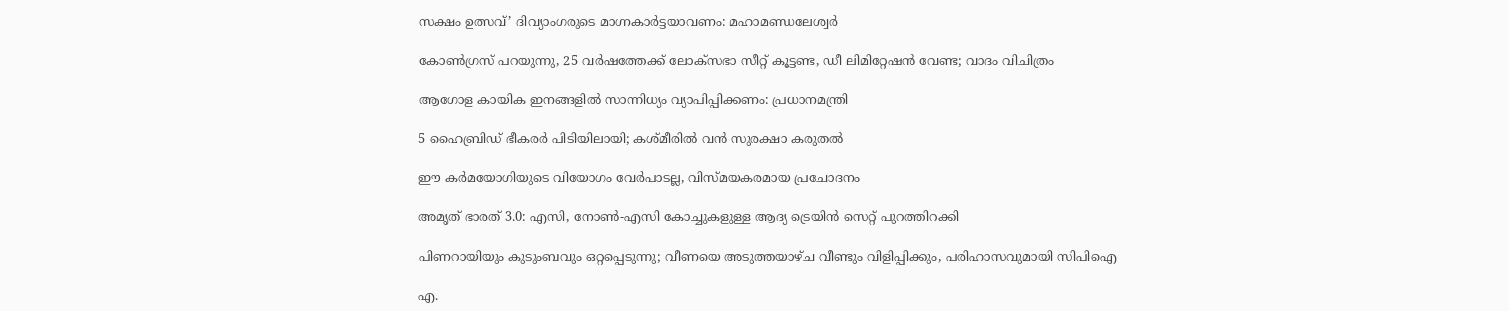സക്ഷം ഉത്സവ്’ ദിവ്യാംഗരുടെ മാഗ്നകാര്‍ട്ടയാവണം: മഹാമണ്ഡലേശ്വര്‍

കോൺഗ്രസ് പറയുന്നു, 25 വർഷത്തേക്ക് ലോക്‌സഭാ സീറ്റ് കൂട്ടണ്ട, ഡീ ലിമിറ്റേഷൻ വേണ്ട; വാദം വിചിത്രം

ആഗോള കായിക ഇനങ്ങളില്‍ സാന്നിധ്യം വ്യാപിപ്പിക്കണം: പ്രധാനമന്ത്രി

5 ഹൈബ്രിഡ് ഭീകരർ പിടിയിലായി; കശ്മീരിൽ വൻ സുരക്ഷാ കരുതൽ

ഈ കര്‍മയോഗിയുടെ വിയോഗം വേര്‍പാടല്ല, വിസ്മയകരമായ പ്രചോദനം

അമൃത് ഭാരത് 3.0: എസി, നോൺ-എസി കോച്ചുകളുള്ള ആദ്യ ട്രെയിൻ സെറ്റ് പുറത്തിറക്കി

പിണറായിയും കുടുംബവും ഒറ്റപ്പെടുന്നു; വീണയെ അടുത്തയാഴ്ച വീണ്ടും വിളിപ്പിക്കും, പരിഹാസവുമായി സിപിഐ

എ.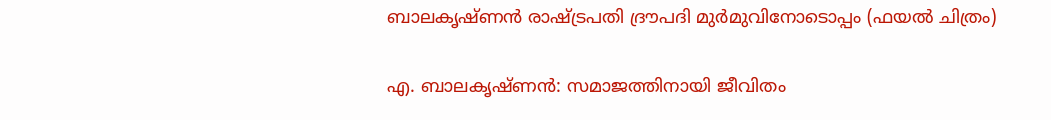ബാലകൃഷ്ണന്‍ രാഷ്ട്രപതി ദ്രൗപദി മുര്‍മുവിനോടൊപ്പം (ഫയല്‍ ചിത്രം)

എ. ബാലകൃഷ്ണന്‍: സമാജത്തിനായി ജീവിതം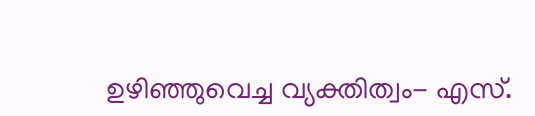ഉഴിഞ്ഞുവെച്ച വ്യക്തിത്വം- എസ്.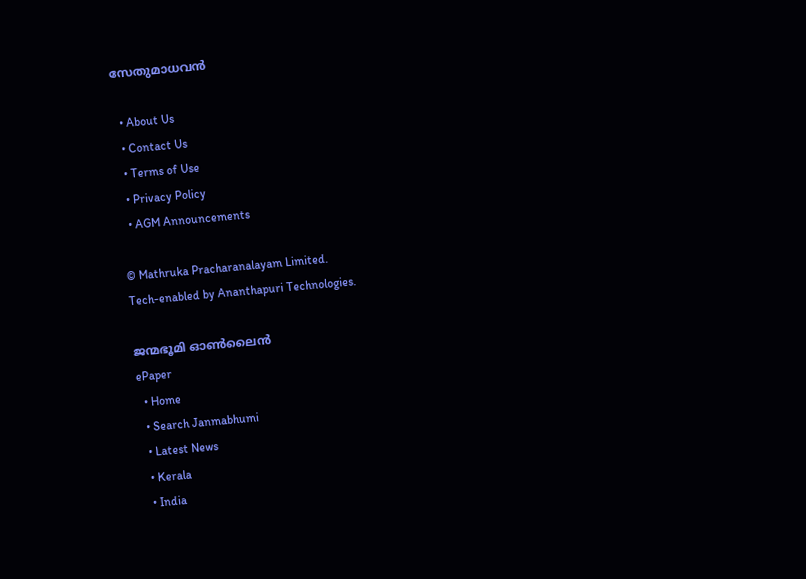സേതുമാധവന്‍

  • About Us
  • Contact Us
  • Terms of Use
  • Privacy Policy
  • AGM Announcements

© Mathruka Pracharanalayam Limited.
Tech-enabled by Ananthapuri Technologies.

ജന്മഭൂമി ഓണ്‍ലൈന്‍
ePaper
  • Home
  • Search Janmabhumi
  • Latest News
  • Kerala
  • India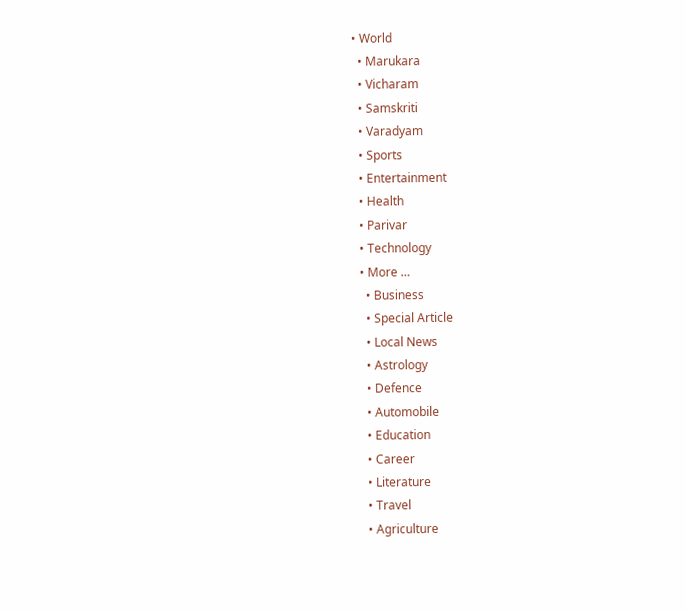• World
  • Marukara
  • Vicharam
  • Samskriti
  • Varadyam
  • Sports
  • Entertainment
  • Health
  • Parivar
  • Technology
  • More …
    • Business
    • Special Article
    • Local News
    • Astrology
    • Defence
    • Automobile
    • Education
    • Career
    • Literature
    • Travel
    • Agriculture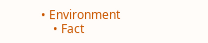• Environment
    • Fact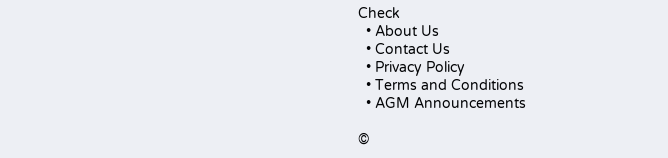Check
  • About Us
  • Contact Us
  • Privacy Policy
  • Terms and Conditions
  • AGM Announcements

©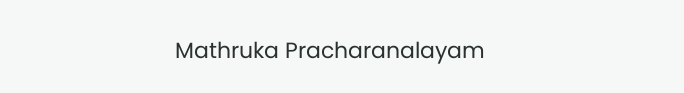Mathruka Pracharanalayam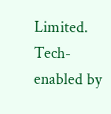Limited.
Tech-enabled by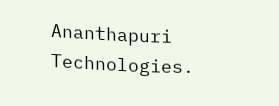Ananthapuri Technologies.